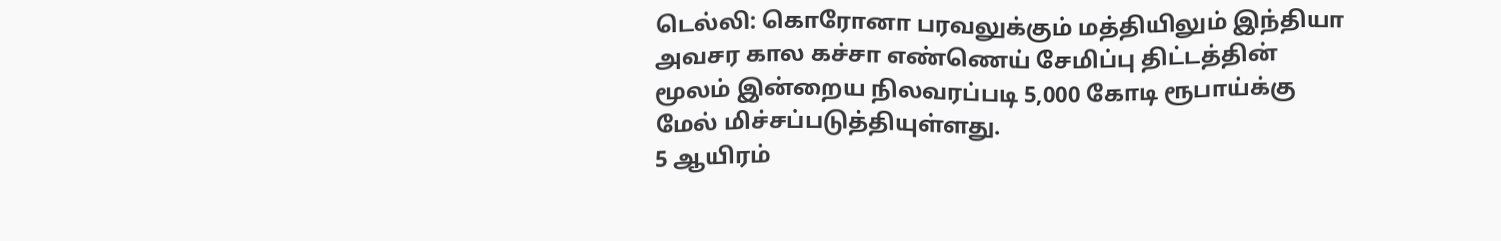டெல்லி: கொரோனா பரவலுக்கும் மத்தியிலும் இந்தியா அவசர கால கச்சா எண்ணெய் சேமிப்பு திட்டத்தின் மூலம் இன்றைய நிலவரப்படி 5,000 கோடி ரூபாய்க்கு மேல் மிச்சப்படுத்தியுள்ளது.
5 ஆயிரம்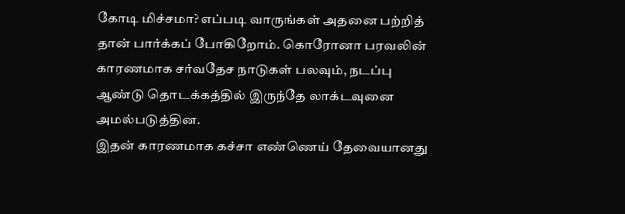கோடி மிச்சமா? எப்படி வாருங்கள் அதனை பற்றித் தான் பார்க்கப் போகிறோம். கொரோனா பரவலின் காரணமாக சர்வதேச நாடுகள் பலவும், நடப்பு ஆண்டு தொடக்கத்தில் இருந்தே லாக்டவுனை அமல்படுத்தின.
இதன் காரணமாக கச்சா எண்ணெய் தேவையானது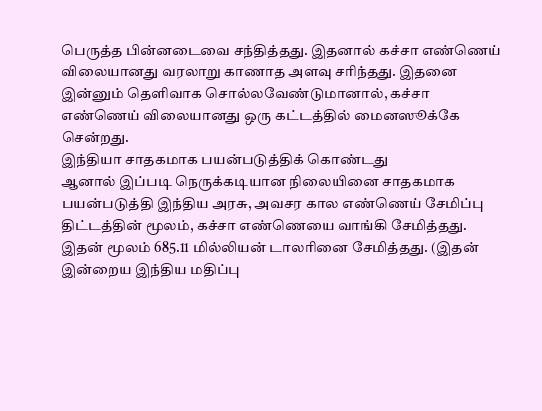பெருத்த பின்னடைவை சந்தித்தது. இதனால் கச்சா எண்ணெய் விலையானது வரலாறு காணாத அளவு சரிந்தது. இதனை இன்னும் தெளிவாக சொல்லவேண்டுமானால், கச்சா எண்ணெய் விலையானது ஒரு கட்டத்தில் மைனஸூக்கே சென்றது.
இந்தியா சாதகமாக பயன்படுத்திக் கொண்டது
ஆனால் இப்படி நெருக்கடியான நிலையினை சாதகமாக பயன்படுத்தி இந்திய அரசு, அவசர கால எண்ணெய் சேமிப்பு திட்டத்தின் மூலம், கச்சா எண்ணெயை வாங்கி சேமித்தது. இதன் மூலம் 685.11 மில்லியன் டாலரினை சேமித்தது. (இதன் இன்றைய இந்திய மதிப்பு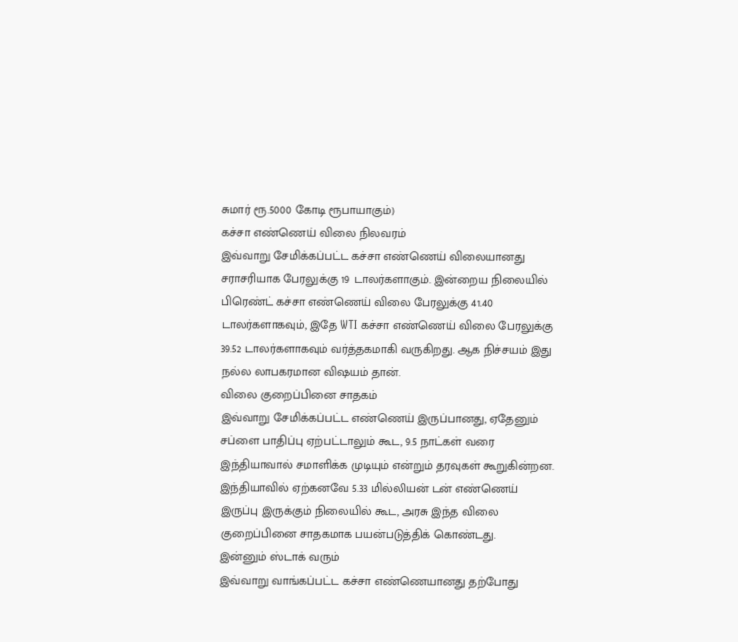சுமார் ரூ.5000 கோடி ரூபாயாகும்)
கச்சா எண்ணெய் விலை நிலவரம்
இவ்வாறு சேமிக்கப்பட்ட கச்சா எண்ணெய் விலையானது சராசரியாக பேரலுக்கு 19 டாலர்களாகும். இன்றைய நிலையில் பிரெண்ட் கச்சா எண்ணெய் விலை பேரலுக்கு 41.40 டாலர்களாகவும், இதே WTI கச்சா எண்ணெய் விலை பேரலுக்கு 39.52 டாலர்களாகவும் வர்த்தகமாகி வருகிறது. ஆக நிச்சயம் இது நல்ல லாபகரமான விஷயம் தான்.
விலை குறைப்பினை சாதகம்
இவ்வாறு சேமிக்கப்பட்ட எண்ணெய் இருப்பானது, ஏதேனும் சப்ளை பாதிப்பு ஏற்பட்டாலும் கூட, 9.5 நாட்கள் வரை இந்தியாவால் சமாளிக்க முடியும் என்றும் தரவுகள் கூறுகின்றன. இந்தியாவில் ஏற்கனவே 5.33 மில்லியன் டன் எண்ணெய் இருப்பு இருக்கும் நிலையில் கூட, அரசு இந்த விலை குறைப்பினை சாதகமாக பயன்படுத்திக் கொண்டது.
இன்னும் ஸ்டாக் வரும்
இவ்வாறு வாங்கப்பட்ட கச்சா எண்ணெயானது தற்போது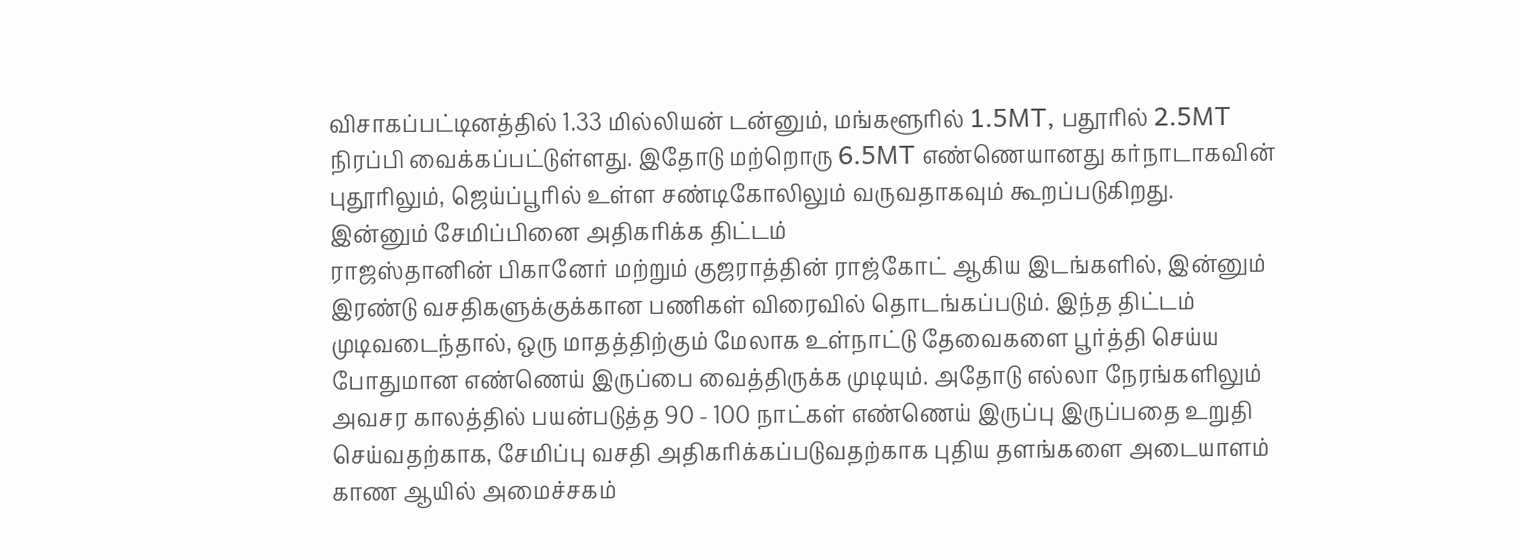விசாகப்பட்டினத்தில் 1.33 மில்லியன் டன்னும், மங்களூரில் 1.5MT, பதூரில் 2.5MT நிரப்பி வைக்கப்பட்டுள்ளது. இதோடு மற்றொரு 6.5MT எண்ணெயானது கர்நாடாகவின் புதூரிலும், ஜெய்ப்பூரில் உள்ள சண்டிகோலிலும் வருவதாகவும் கூறப்படுகிறது.
இன்னும் சேமிப்பினை அதிகரிக்க திட்டம்
ராஜஸ்தானின் பிகானேர் மற்றும் குஜராத்தின் ராஜ்கோட் ஆகிய இடங்களில், இன்னும் இரண்டு வசதிகளுக்குக்கான பணிகள் விரைவில் தொடங்கப்படும். இந்த திட்டம் முடிவடைந்தால், ஒரு மாதத்திற்கும் மேலாக உள்நாட்டு தேவைகளை பூர்த்தி செய்ய போதுமான எண்ணெய் இருப்பை வைத்திருக்க முடியும். அதோடு எல்லா நேரங்களிலும் அவசர காலத்தில் பயன்படுத்த 90 - 100 நாட்கள் எண்ணெய் இருப்பு இருப்பதை உறுதி செய்வதற்காக, சேமிப்பு வசதி அதிகரிக்கப்படுவதற்காக புதிய தளங்களை அடையாளம் காண ஆயில் அமைச்சகம்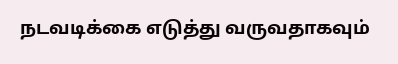நடவடிக்கை எடுத்து வருவதாகவும்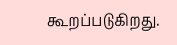கூறப்படுகிறது.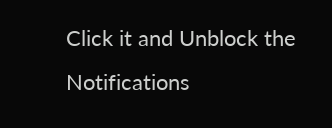Click it and Unblock the Notifications